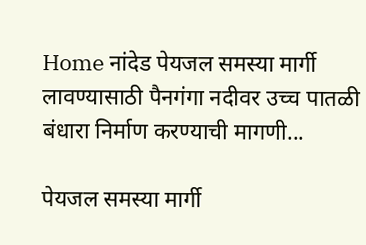Home नांदेड पेयजल समस्या मार्गी लावण्यासाठी पैनगंगा नदीवर उच्च पातळी बंधारा निर्माण करण्याची मागणी...

पेयजल समस्या मार्गी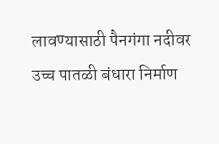लावण्यासाठी पैनगंगा नदीवर उच्च पातळी बंधारा निर्माण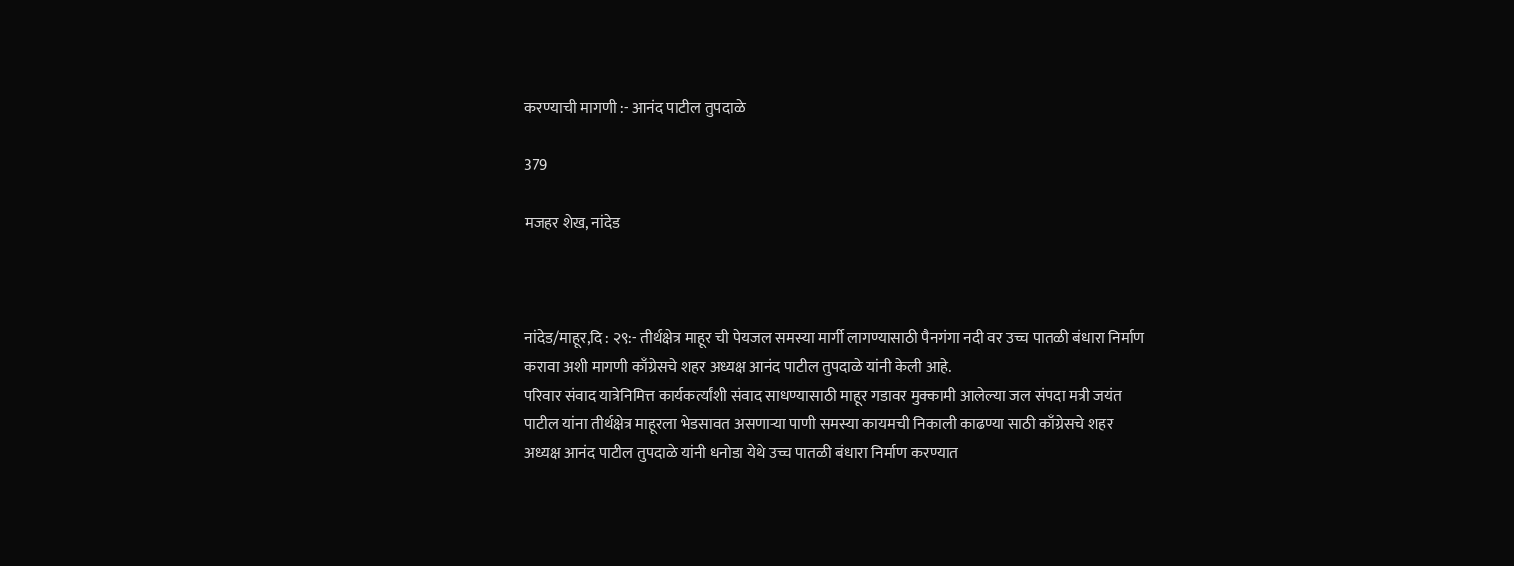करण्याची मागणी :- आनंद पाटील तुपदाळे

379

मजहर शेख, नांदेड



नांदेड/माहूर,दि : २९:- तीर्थक्षेत्र माहूर ची पेयजल समस्या मार्गी लागण्यासाठी पैनगंगा नदी वर उच्च पातळी बंधारा निर्माण करावा अशी मागणी काँग्रेसचे शहर अध्यक्ष आनंद पाटील तुपदाळे यांनी केली आहे.
परिवार संवाद यात्रेनिमित्त कार्यकर्त्यांशी संवाद साधण्यासाठी माहूर गडावर मुक्कामी आलेल्या जल संपदा मत्री जयंत पाटील यांना तीर्थक्षेत्र माहूरला भेडसावत असणाऱ्या पाणी समस्या कायमची निकाली काढण्या साठी काँग्रेसचे शहर अध्यक्ष आनंद पाटील तुपदाळे यांनी धनोडा येथे उच्च पातळी बंधारा निर्माण करण्यात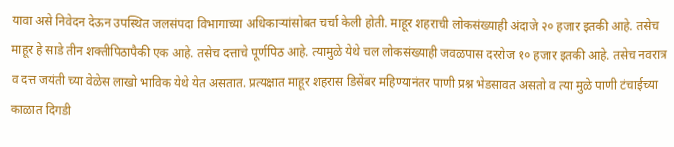यावा असे निवेदन देऊन उपस्थित जलसंपदा विभागाच्या अधिकाऱ्यांसोबत चर्चा केली होती. माहूर शहराची लोकसंख्याही अंदाजे २० हजार इतकी आहे. तसेच माहूर हे साडे तीन शक्तीपिठापैकी एक आहे. तसेच दत्ताचे पूर्णपिठ आहे. त्यामुळे येथे चल लोकसंख्याही जवळपास दररोज १० हजार इतकी आहे. तसेच नवरात्र व दत्त जयंती च्या वेळेस लाखो भाविक येथे येत असतात. प्रत्यक्षात माहूर शहरास डिसेंबर महिण्यानंतर पाणी प्रश्न भेडसावत असतो व त्या मुळे पाणी टंचाईच्या काळात दिगडी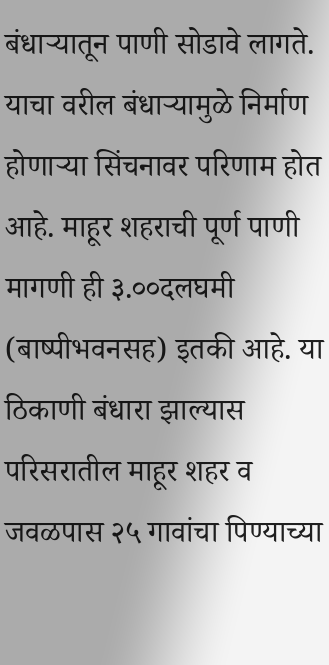बंधाऱ्यातून पाणी सोडावे लागते. याचा वरील बंधाऱ्यामुळे निर्माण होणाऱ्या सिंचनावर परिणाम होत आहे. माहूर शहराची पूर्ण पाणी मागणी ही ३.००दलघमी (बाष्पीभवनसह) इतकी आहे. या ठिकाणी बंधारा झाल्यास परिसरातील माहूर शहर व जवळपास २५ गावांचा पिण्याच्या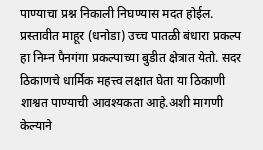पाण्याचा प्रश्न निकाली निघण्यास मदत होईल. प्रस्तावीत माहूर (धनोडा) उच्च पातळी बंधारा प्रकल्प हा निम्न पैनगंगा प्रकल्पाच्या बुडीत क्षेत्रात येतो. सदर ठिकाणचे धार्मिक महत्त्व लक्षात घेता या ठिकाणी शाश्वत पाण्याची आवश्यकता आहे.अशी मागणी केल्याने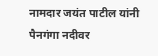नामदार जयंत पाटील यांनी पैनगंगा नदीवर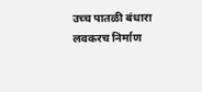उच्च पातळी बंधारा लवकरच निर्माण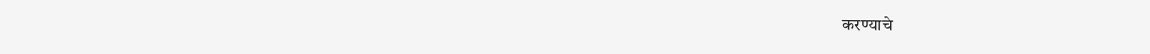करण्याचे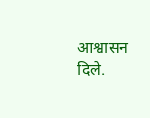आश्वासन दिले.